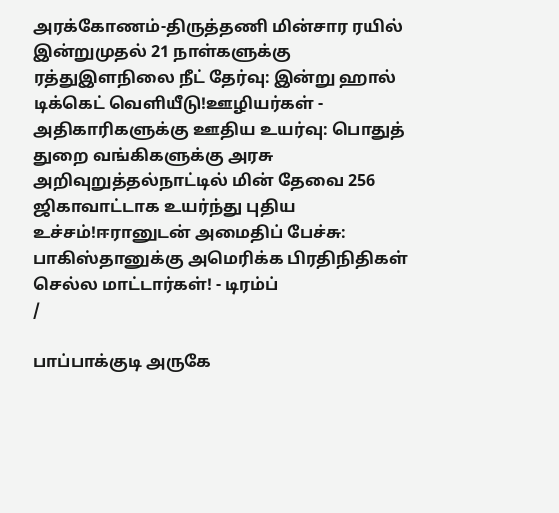அரக்கோணம்-திருத்தணி மின்சார ரயில் இன்றுமுதல் 21 நாள்களுக்கு ரத்துஇளநிலை நீட் தேர்வு: இன்று ஹால் டிக்கெட் வெளியீடு!ஊழியர்கள் - அதிகாரிகளுக்கு ஊதிய உயர்வு: பொதுத் துறை வங்கிகளுக்கு அரசு அறிவுறுத்தல்நாட்டில் மின் தேவை 256 ஜிகாவாட்டாக உயர்ந்து புதிய உச்சம்!ஈரானுடன் அமைதிப் பேச்சு: பாகிஸ்தானுக்கு அமெரிக்க பிரதிநிதிகள் செல்ல மாட்டார்கள்! - டிரம்ப்
/

பாப்பாக்குடி அருகே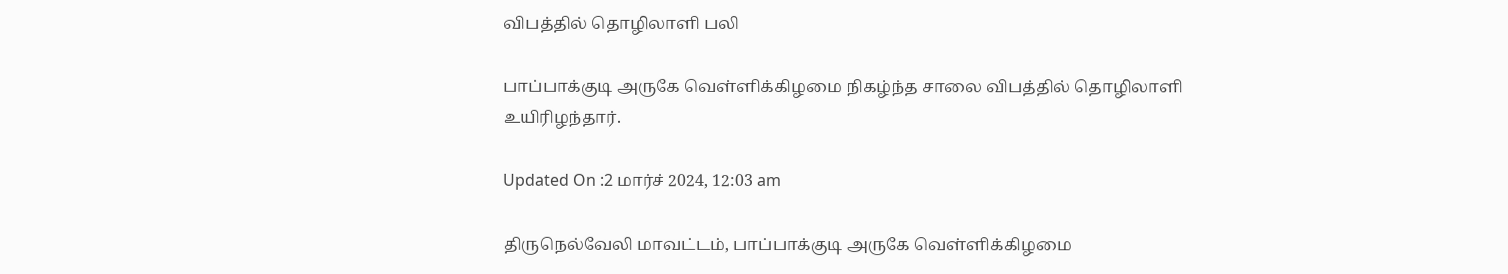விபத்தில் தொழிலாளி பலி

பாப்பாக்குடி அருகே வெள்ளிக்கிழமை நிகழ்ந்த சாலை விபத்தில் தொழிலாளி உயிரிழந்தார்.

Updated On :2 மார்ச் 2024, 12:03 am

திருநெல்வேலி மாவட்டம், பாப்பாக்குடி அருகே வெள்ளிக்கிழமை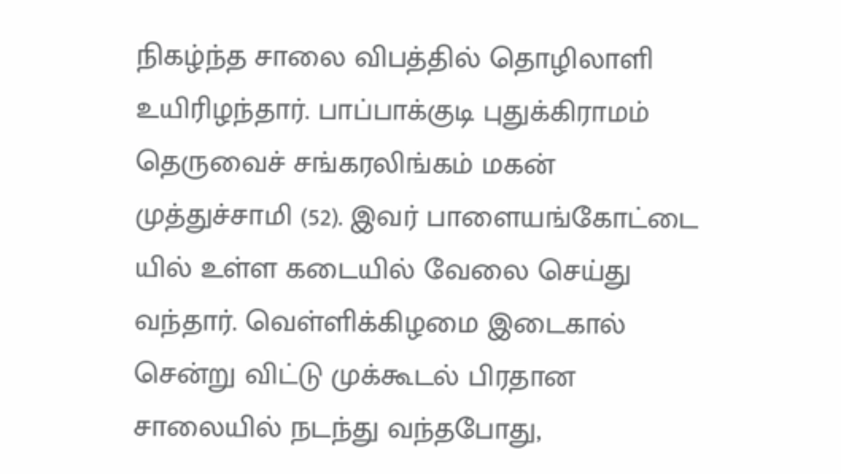நிகழ்ந்த சாலை விபத்தில் தொழிலாளி உயிரிழந்தார். பாப்பாக்குடி புதுக்கிராமம் தெருவைச் சங்கரலிங்கம் மகன் முத்துச்சாமி (52). இவர் பாளையங்கோட்டை யில் உள்ள கடையில் வேலை செய்து வந்தார். வெள்ளிக்கிழமை இடைகால் சென்று விட்டு முக்கூடல் பிரதான சாலையில் நடந்து வந்தபோது,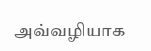அவ்வழியாக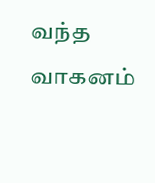வந்த வாகனம்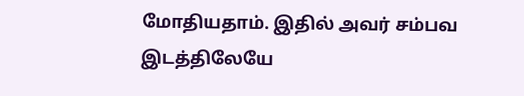மோதியதாம். இதில் அவர் சம்பவ இடத்திலேயே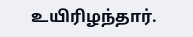உயிரிழந்தார்.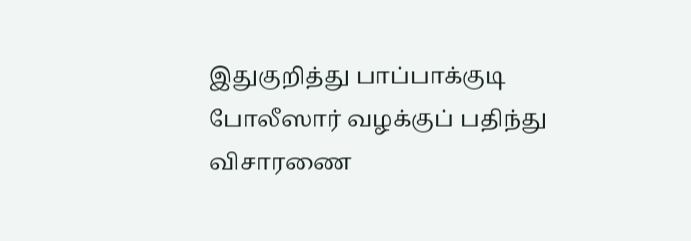இதுகுறித்து பாப்பாக்குடி போலீஸார் வழக்குப் பதிந்து விசாரணை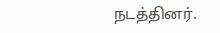நடத்தினர்.